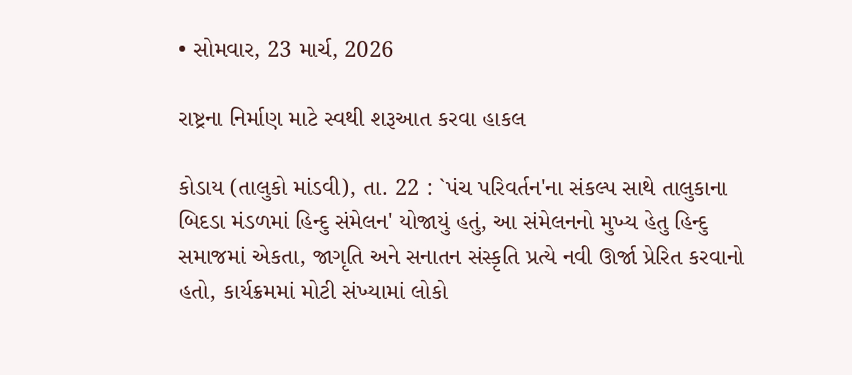• સોમવાર, 23 માર્ચ, 2026

રાષ્ટ્રના નિર્માણ માટે સ્વથી શરૂઆત કરવા હાકલ

કોડાય (તાલુકો માંડવી), તા. 22 : `પંચ પરિવર્તન'ના સંકલ્પ સાથે તાલુકાના બિદડા મંડળમાં હિન્દુ સંમેલન' યોજાયું હતું, આ સંમેલનનો મુખ્ય હેતુ હિન્દુ સમાજમાં એકતા, જાગૃતિ અને સનાતન સંસ્કૃતિ પ્રત્યે નવી ઊર્જા પ્રેરિત કરવાનો હતો, કાર્યક્રમમાં મોટી સંખ્યામાં લોકો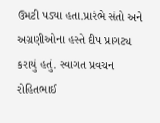ઉમટી પડ્યા હતા.પ્રારંભે સંતો અને અગ્રણીઓના હસ્તે દીપ પ્રાગટ્ય કરાયું હતું. સ્વાગત પ્રવચન રોહિતભાઈ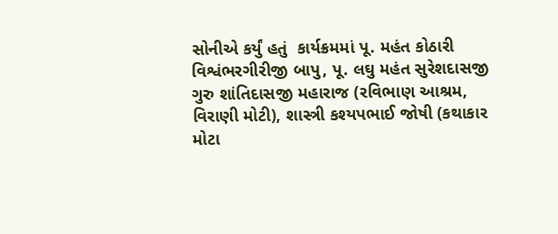સોનીએ કર્યું હતું  કાર્યક્રમમાં પૂ. મહંત કોઠારી વિશ્વંભરગીરીજી બાપુ, પૂ. લઘુ મહંત સુરેશદાસજી ગુરુ શાંતિદાસજી મહારાજ (રવિભાણ આશ્રમ, વિરાણી મોટી), શાસ્ત્રી કશ્યપભાઈ જોષી (કથાકાર મોટા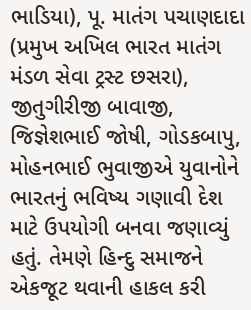ભાડિયા), પૂ. માતંગ પચાણદાદા (પ્રમુખ અખિલ ભારત માતંગ મંડળ સેવા ટ્રસ્ટ છસરા), જીતુગીરીજી બાવાજી, જિજ્ઞેશભાઈ જોષી, ગોડકબાપુ, મોહનભાઈ ભુવાજીએ યુવાનોને ભારતનું ભવિષ્ય ગણાવી દેશ માટે ઉપયોગી બનવા જણાવ્યું હતું. તેમણે હિન્દુ સમાજને એકજૂટ થવાની હાકલ કરી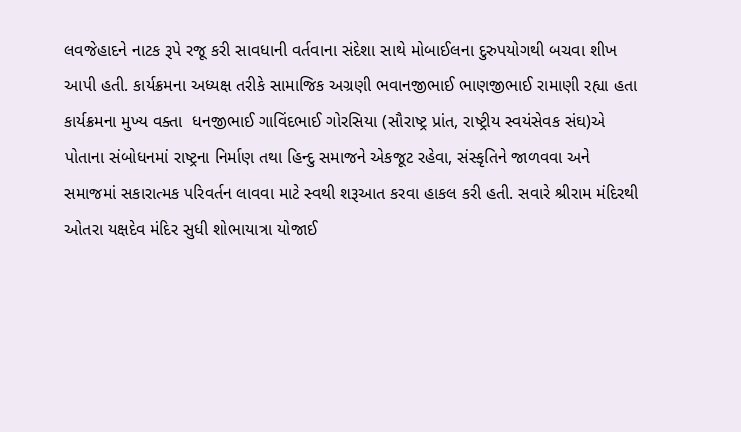લવજેહાદને નાટક રૂપે રજૂ કરી સાવધાની વર્તવાના સંદેશા સાથે મોબાઈલના દુરુપયોગથી બચવા શીખ આપી હતી. કાર્યક્રમના અધ્યક્ષ તરીકે સામાજિક અગ્રણી ભવાનજીભાઈ ભાણજીભાઈ રામાણી રહ્યા હતા કાર્યક્રમના મુખ્ય વક્તા  ધનજીભાઈ ગાવિંદભાઈ ગોરસિયા (સૌરાષ્ટ્ર પ્રાંત, રાષ્ટ્રીય સ્વયંસેવક સંઘ)એ પોતાના સંબોધનમાં રાષ્ટ્રના નિર્માણ તથા હિન્દુ સમાજને એકજૂટ રહેવા, સંસ્કૃતિને જાળવવા અને સમાજમાં સકારાત્મક પરિવર્તન લાવવા માટે સ્વથી શરૂઆત કરવા હાકલ કરી હતી. સવારે શ્રીરામ મંદિરથી ઓતરા યક્ષદેવ મંદિર સુધી શોભાયાત્રા યોજાઈ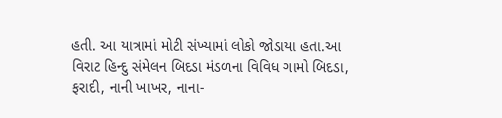હતી. આ યાત્રામાં મોટી સંખ્યામાં લોકો જોડાયા હતા.આ વિરાટ હિન્દુ સંમેલન બિદડા મંડળના વિવિધ ગામો બિદડા, ફરાદી, નાની ખાખર, નાના-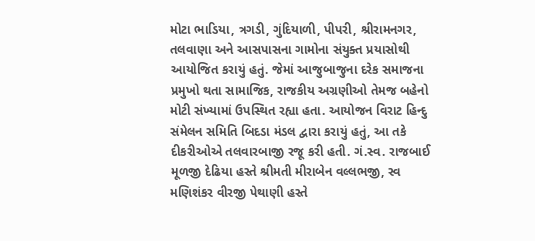મોટા ભાડિયા, ત્રગડી, ગુંદિયાળી, પીપરી, શ્રીરામનગર, તલવાણા અને આસપાસના ગામોના સંયુક્ત પ્રયાસોથી આયોજિત કરાયું હતું. જેમાં આજુબાજુના દરેક સમાજના પ્રમુખો થતા સામાજિક, રાજકીય અગ્રણીઓ તેમજ બહેનો મોટી સંખ્યામાં ઉપસ્થિત રહ્યા હતા. આયોજન વિરાટ હિન્દુ સંમેલન સમિતિ બિદડા મંડલ દ્વારા કરાયું હતું, આ તકે દીકરીઓએ તલવારબાજી રજૂ કરી હતી. ગં.સ્વ. રાજબાઈ મૂળજી દેઢિયા હસ્તે શ્રીમતી મીરાબેન વલ્લભજી, સ્વ મણિશંકર વીરજી પેથાણી હસ્તે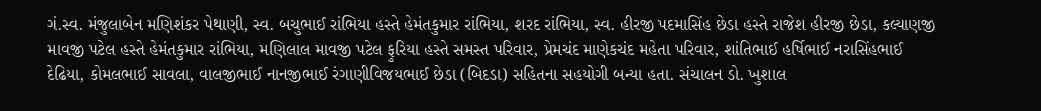ગં.સ્વ. મંજુલાબેન મણિશંકર પેથાણી, સ્વ. બચુભાઈ રાંભિયા હસ્તે હેમંતકુમાર રાંભિયા, શરદ રાંભિયા, સ્વ. હીરજી પદમાસિંહ છેડા હસ્તે રાજેશ હીરજી છેડા, કલ્યાણજી માવજી પટેલ હસ્તે હેમંતકુમાર રાંભિયા, મણિલાલ માવજી પટેલ ફુરિયા હસ્તે સમસ્ત પરિવાર, પ્રેમચંદ માણેકચંદ મહેતા પરિવાર, શાંતિભાઈ હર્ષિભાઈ નરાસિંહભાઈ દેઢિયા, કોમલભાઈ સાવલા, વાલજીભાઈ નાનજીભાઈ રંગાણીવિજયભાઈ છેડા (બિદડા) સહિતના સહયોગી બન્યા હતા. સંચાલન ડો. ખુશાલ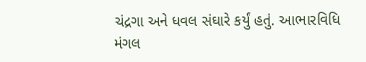ચંદ્રગા અને ધવલ સંઘારે કર્યું હતું. આભારવિધિ મંગલ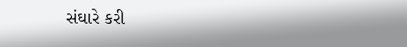સંઘારે કરી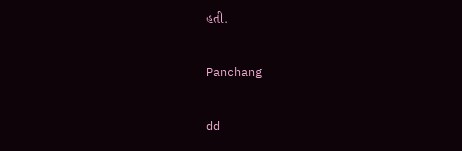હતી.

Panchang

dd